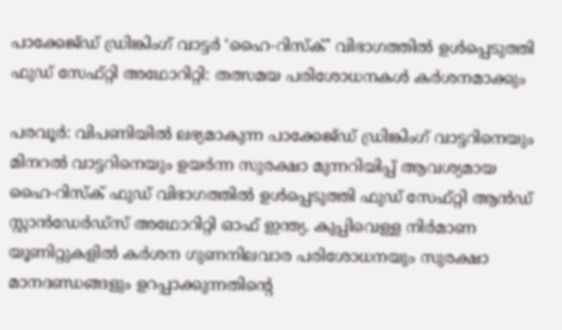പാക്കേജ്ഡ് ഡ്രിങ്കിംഗ് വാട്ടർ ‘ഹൈ-റിസ്ക്’ വിഭാഗത്തിൽ ഉൾപ്പെടുത്തി ഫുഡ് സേഫ്റ്റി അഥോറിറ്റി: തത്സമയ പരിശോധനകൾ കർശനമാക്കും

പരവൂർ: വിപണിയിൽ ലഭ്യമാകുന്ന പാക്കേജ്ഡ് ഡ്രിങ്കിംഗ് വാട്ടറിനെയും മിനറൽ വാട്ടറിനെയും ഉയർന്ന സുരക്ഷാ മുന്നറിയിപ്പ് ആവശ്യമായ ഹൈ-റിസ്ക് ഫുഡ് വിഭാഗത്തിൽ ഉൾപ്പെടുത്തി ഫുഡ് സേഫ്റ്റി ആൻഡ് സ്റ്റാൻഡേർഡ്സ് അഥോറിറ്റി ഓഫ് ഇന്ത്യ. കുപ്പിവെള്ള നിർമാണ യൂണിറ്റുകളിൽ കർശന ഗുണനിലവാര പരിശോധനയും സുരക്ഷാ മാനദണ്ഡങ്ങളും ഉറപ്പാക്കുന്നതിന്‍റെ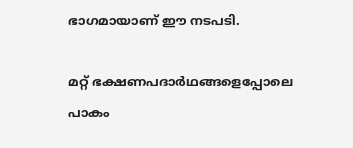ഭാഗമായാണ് ഈ നടപടി.

മറ്റ് ഭക്ഷണപദാർഥങ്ങളെപ്പോലെ പാകം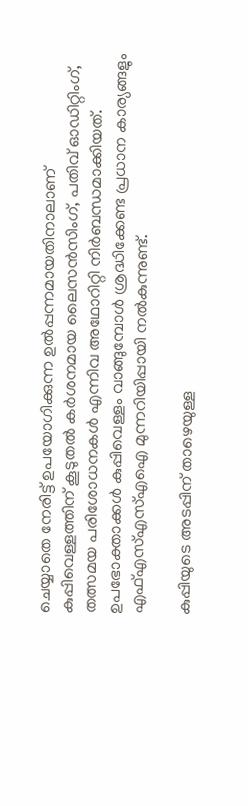ചെയ്യാതെ നേരിട്ട് ഉപയോഗിക്കുന്ന ഉൽപ്പന്നമായതിനാലാണ് കുപ്പിവെള്ളത്തിന് കൂടുതൽ കർശനമായ ലൈസൻസിംഗ്, പതിവ് ഓഡിറ്റിംഗ്, തത്സമയ പരിശോധനകൾ എന്നിവ അഥോറിറ്റി നിർബന്ധമാക്കിയത്. ഉപഭോക്താക്കൾ കുപ്പിവെള്ളം വാങ്ങുമ്പോൾ ശ്രദ്ധിക്കേണ്ട പ്രധാന കാര്യങ്ങളും എഫ്എസ്എസ്എഐ മുന്നറിയിപ്പായി നൽകുന്നുണ്ട്.

കുപ്പിയുടെ അടപ്പിന് താഴെയുള്ള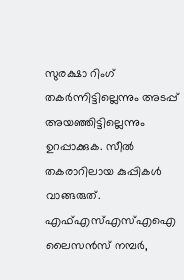സുരക്ഷാ റിംഗ് തകർന്നിട്ടില്ലെന്നും അടപ്പ് അയഞ്ഞിട്ടില്ലെന്നും ഉറപ്പാക്കുക. സീൽ തകരാറിലായ കുപ്പികൾ വാങ്ങരുത്. എഫ്എസ്എസ്എഐ ലൈസൻസ് നമ്പർ,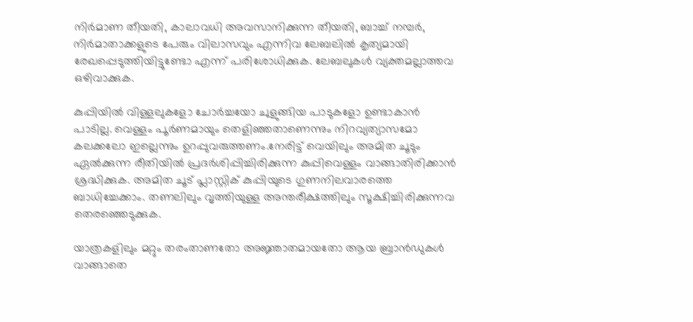നിർമാണ തീയതി, കാലാവധി അവസാനിക്കുന്ന തീയതി, ബാച്ച് നമ്പർ, നിർമാതാക്കളുടെ പേരും വിലാസവും എന്നിവ ലേബലിൽ കൃത്യമായി രേഖപ്പെടുത്തിയിട്ടുണ്ടോ എന്ന് പരിശോധിക്കുക. ലേബലുകൾ വ്യക്തമല്ലാത്തവ ഒഴിവാക്കുക.

കുപ്പിയിൽ വിള്ളലുകളോ ചോർച്ചയോ ചുളുങ്ങിയ പാടുകളോ ഉണ്ടാകാൻ പാടില്ല. വെള്ളം പൂർണമായും തെളിഞ്ഞതാണെന്നും നിറവ്യത്യാസമോ കലക്കലോ ഇല്ലെന്നും ഉറപ്പുവരുത്തണം.നേരിട്ട് വെയിലും അമിത ചൂടും ഏൽക്കുന്ന രീതിയിൽ പ്രദർശിപ്പിച്ചിരിക്കുന്ന കുപ്പിവെള്ളം വാങ്ങാതിരിക്കാൻ ശ്രദ്ധിക്കുക. അമിത ചൂട് പ്ലാസ്റ്റിക് കുപ്പിയുടെ ഗുണനിലവാരത്തെ ബാധിച്ചേക്കാം. തണലിലും വൃത്തിയുള്ള അന്തരീക്ഷത്തിലും സൂക്ഷിച്ചിരിക്കുന്നവ തെരഞ്ഞെടുക്കുക.

യാത്രകളിലും മറ്റും തരംതാണതോ അജ്ഞാതമായതോ ആയ ബ്രാൻഡുകൾ വാങ്ങാതെ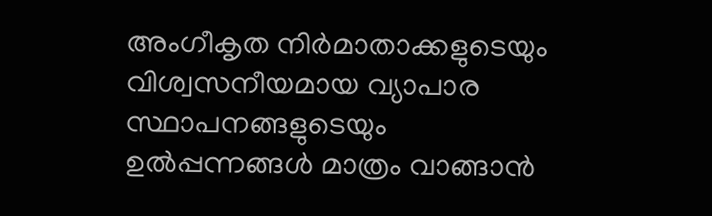അംഗീകൃത നിർമാതാക്കളുടെയും വിശ്വസനീയമായ വ്യാപാര സ്ഥാപനങ്ങളുടെയും ഉൽപ്പന്നങ്ങൾ മാത്രം വാങ്ങാൻ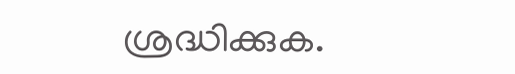ശ്രദ്ധിക്കുക.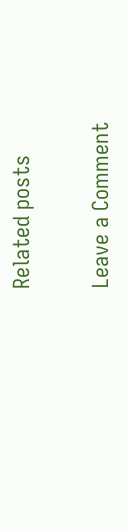Related posts

Leave a Comment